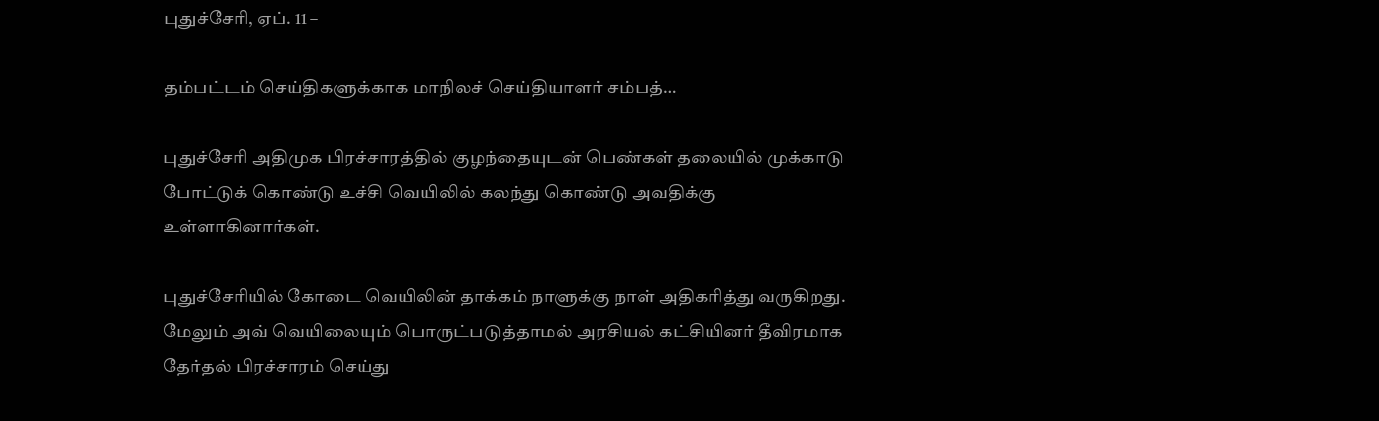புதுச்சேரி, ஏப். 11 –

தம்பட்டம் செய்திகளுக்காக மாநிலச் செய்தியாளர் சம்பத்…

புதுச்சேரி அதிமுக பிரச்சாரத்தில் குழந்தையுடன் பெண்கள் தலையில் முக்காடு போட்டுக் கொண்டு உச்சி வெயிலில் கலந்து கொண்டு அவதிக்கு உள்ளாகினார்கள்.

புதுச்சேரியில் கோடை வெயிலின் தாக்கம் நாளுக்கு நாள் அதிகரித்து வருகிறது. மேலும் அவ் வெயிலையும் பொருட்படுத்தாமல் அரசியல் கட்சியினர் தீவிரமாக தேர்தல் பிரச்சாரம் செய்து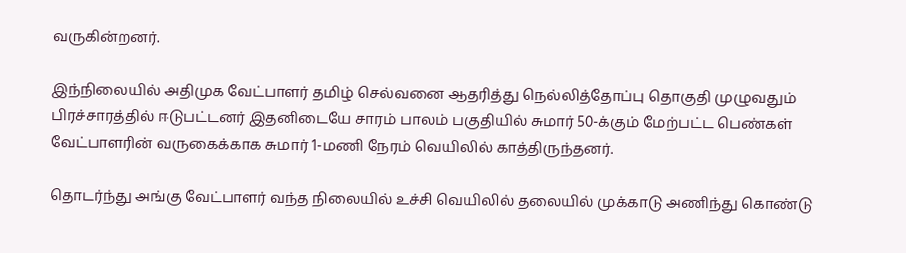வருகின்றனர்.

இந்நிலையில் அதிமுக வேட்பாளர் தமிழ் செல்வனை ஆதரித்து நெல்லித்தோப்பு தொகுதி முழுவதும் பிரச்சாரத்தில் ஈடுபட்டனர் இதனிடையே சாரம் பாலம் பகுதியில் சுமார் 50-க்கும் மேற்பட்ட பெண்கள் வேட்பாளரின் வருகைக்காக சுமார் 1-மணி நேரம் வெயிலில் காத்திருந்தனர்.

தொடர்ந்து அங்கு வேட்பாளர் வந்த நிலையில் உச்சி வெயிலில் தலையில் முக்காடு அணிந்து கொண்டு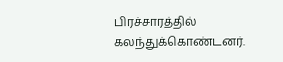பிரச்சாரத்தில் கலந்துக்கொண்டனர்.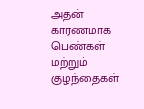அதன் காரணமாக பெண்கள் மற்றும் குழந்தைகள்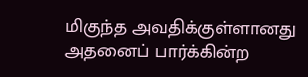மிகுந்த அவதிக்குள்ளானது அதனைப் பார்க்கின்ற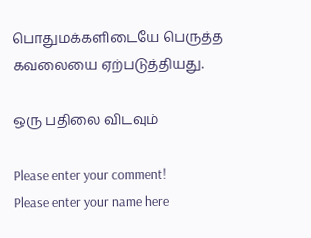பொதுமக்களிடையே பெருத்த கவலையை ஏற்படுத்தியது.

ஒரு பதிலை விடவும்

Please enter your comment!
Please enter your name here